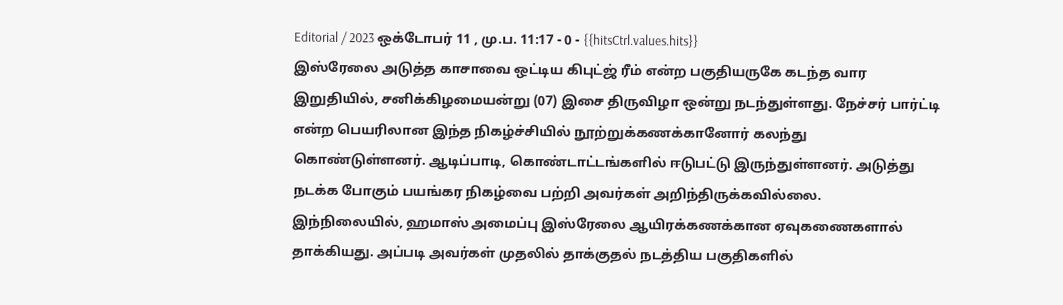Editorial / 2023 ஒக்டோபர் 11 , மு.ப. 11:17 - 0 - {{hitsCtrl.values.hits}}
இஸ்ரேலை அடுத்த காசாவை ஒட்டிய கிபுட்ஜ் ரீம் என்ற பகுதியருகே கடந்த வார இறுதியில், சனிக்கிழமையன்று (07) இசை திருவிழா ஒன்று நடந்துள்ளது. நேச்சர் பார்ட்டி என்ற பெயரிலான இந்த நிகழ்ச்சியில் நூற்றுக்கணக்கானோர் கலந்து கொண்டுள்ளனர். ஆடிப்பாடி, கொண்டாட்டங்களில் ஈடுபட்டு இருந்துள்ளனர். அடுத்து நடக்க போகும் பயங்கர நிகழ்வை பற்றி அவர்கள் அறிந்திருக்கவில்லை.
இந்நிலையில், ஹமாஸ் அமைப்பு இஸ்ரேலை ஆயிரக்கணக்கான ஏவுகணைகளால் தாக்கியது. அப்படி அவர்கள் முதலில் தாக்குதல் நடத்திய பகுதிகளில்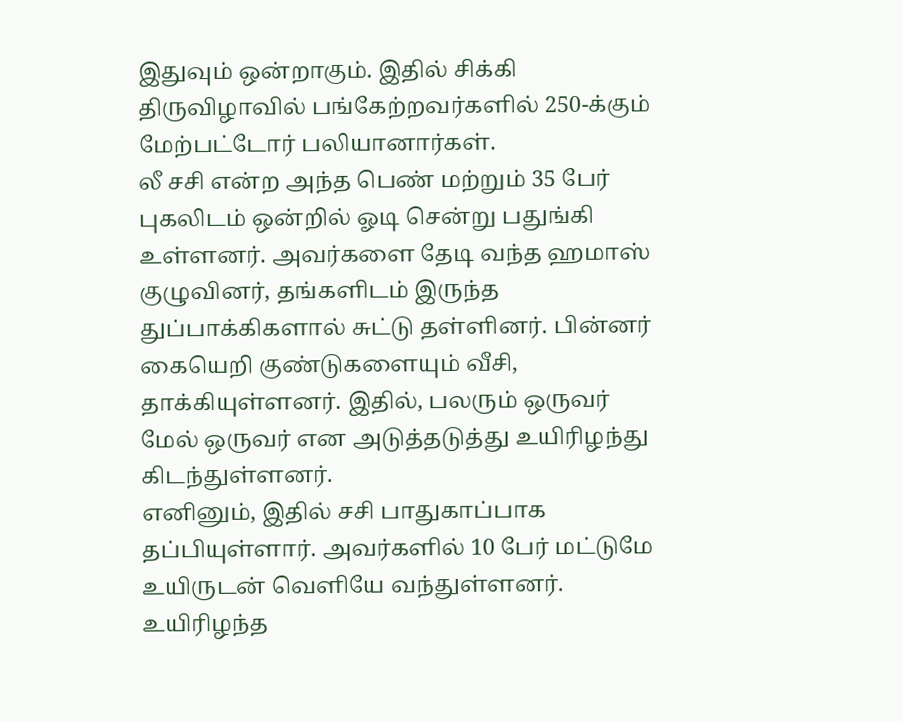இதுவும் ஒன்றாகும். இதில் சிக்கி திருவிழாவில் பங்கேற்றவர்களில் 250-க்கும் மேற்பட்டோர் பலியானார்கள்.
லீ சசி என்ற அந்த பெண் மற்றும் 35 பேர் புகலிடம் ஒன்றில் ஓடி சென்று பதுங்கி உள்ளனர். அவர்களை தேடி வந்த ஹமாஸ் குழுவினர், தங்களிடம் இருந்த துப்பாக்கிகளால் சுட்டு தள்ளினர். பின்னர் கையெறி குண்டுகளையும் வீசி, தாக்கியுள்ளனர். இதில், பலரும் ஒருவர் மேல் ஒருவர் என அடுத்தடுத்து உயிரிழந்து கிடந்துள்ளனர்.
எனினும், இதில் சசி பாதுகாப்பாக தப்பியுள்ளார். அவர்களில் 10 பேர் மட்டுமே உயிருடன் வெளியே வந்துள்ளனர். உயிரிழந்த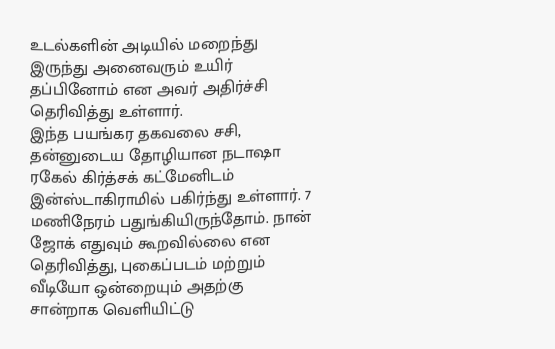உடல்களின் அடியில் மறைந்து இருந்து அனைவரும் உயிர் தப்பினோம் என அவர் அதிர்ச்சி தெரிவித்து உள்ளார்.
இந்த பயங்கர தகவலை சசி, தன்னுடைய தோழியான நடாஷா ரகேல் கிர்த்சக் கட்மேனிடம் இன்ஸ்டாகிராமில் பகிர்ந்து உள்ளார். 7 மணிநேரம் பதுங்கியிருந்தோம். நான் ஜோக் எதுவும் கூறவில்லை என தெரிவித்து, புகைப்படம் மற்றும் வீடியோ ஒன்றையும் அதற்கு சான்றாக வெளியிட்டு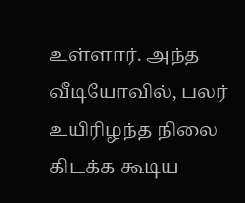உள்ளார். அந்த வீடியோவில், பலர் உயிரிழந்த நிலை கிடக்க கூடிய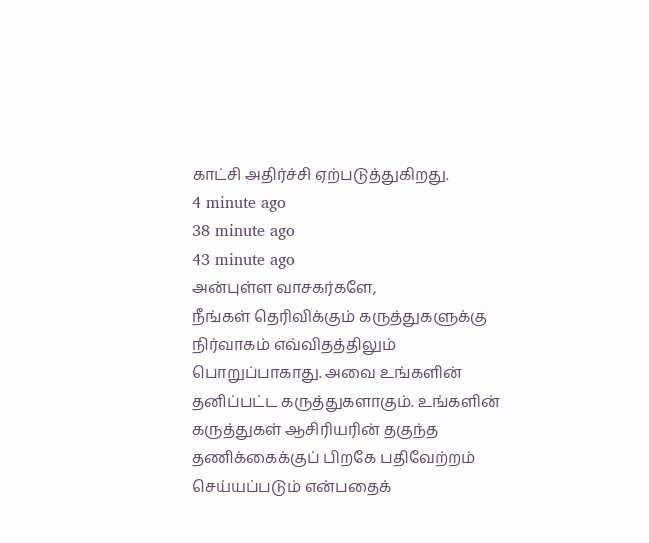காட்சி அதிர்ச்சி ஏற்படுத்துகிறது.
4 minute ago
38 minute ago
43 minute ago
அன்புள்ள வாசகர்களே,
நீங்கள் தெரிவிக்கும் கருத்துகளுக்கு நிர்வாகம் எவ்விதத்திலும் பொறுப்பாகாது. அவை உங்களின் தனிப்பட்ட கருத்துகளாகும். உங்களின் கருத்துகள் ஆசிரியரின் தகுந்த தணிக்கைக்குப் பிறகே பதிவேற்றம் செய்யப்படும் என்பதைக்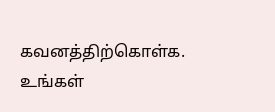கவனத்திற்கொள்க. உங்கள்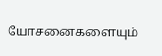யோசனைகளையும்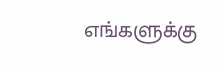எங்களுக்கு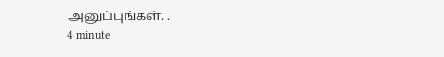அனுப்புங்கள். .
4 minute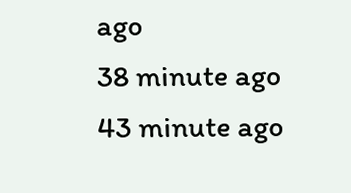ago
38 minute ago
43 minute ago